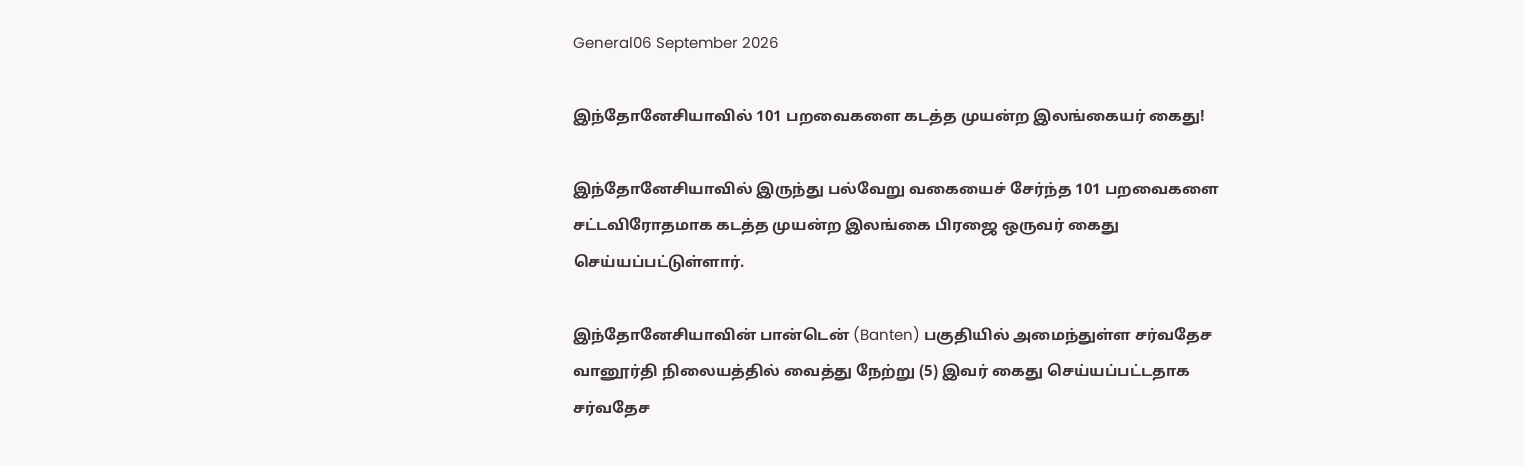General06 September 2026

இந்தோனேசியாவில் 101 பறவைகளை கடத்த முயன்ற இலங்கையர் கைது!

இந்தோனேசியாவில் இருந்து பல்வேறு வகையைச் சேர்ந்த 101 பறவைகளை சட்டவிரோதமாக கடத்த முயன்ற இலங்கை பிரஜை ஒருவர் கைது செய்யப்பட்டுள்ளார்.

இந்தோனேசியாவின் பான்டென் (Banten) பகுதியில் அமைந்துள்ள சர்வதேச வானூர்தி நிலையத்தில் வைத்து நேற்று (5) இவர் கைது செய்யப்பட்டதாக சர்வதேச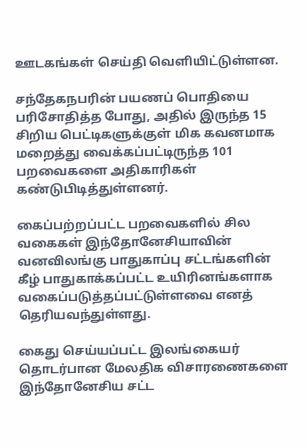ஊடகங்கள் செய்தி வெளியிட்டுள்ளன.

சந்தேகநபரின் பயணப் பொதியை பரிசோதித்த போது, அதில் இருந்த 15 சிறிய பெட்டிகளுக்குள் மிக கவனமாக மறைத்து வைக்கப்பட்டிருந்த 101 பறவைகளை அதிகாரிகள் கண்டுபிடித்துள்ளனர்.

கைப்பற்றப்பட்ட பறவைகளில் சில வகைகள் இந்தோனேசியாவின் வனவிலங்கு பாதுகாப்பு சட்டங்களின் கீழ் பாதுகாக்கப்பட்ட உயிரினங்களாக வகைப்படுத்தப்பட்டுள்ளவை எனத் தெரியவந்துள்ளது.

கைது செய்யப்பட்ட இலங்கையர் தொடர்பான மேலதிக விசாரணைகளை இந்தோனேசிய சட்ட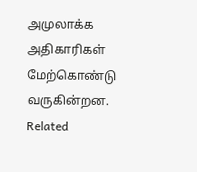அமுலாக்க அதிகாரிகள் மேற்கொண்டு வருகின்றன.
Related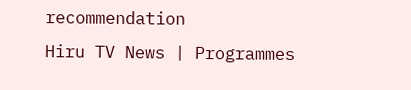recommendation
Hiru TV News | Programmes